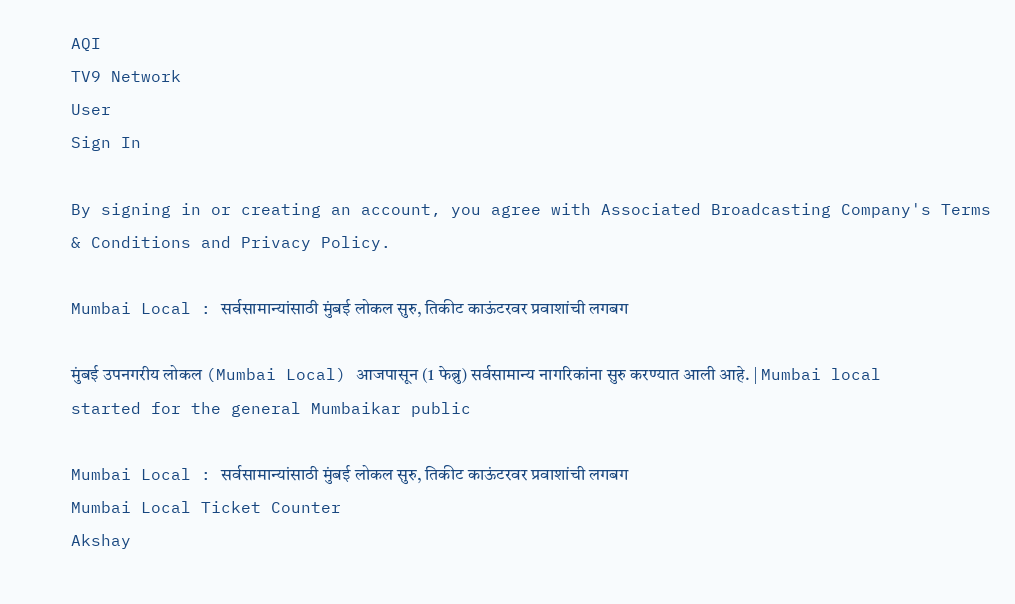AQI
TV9 Network
User
Sign In

By signing in or creating an account, you agree with Associated Broadcasting Company's Terms & Conditions and Privacy Policy.

Mumbai Local : सर्वसामान्यांसाठी मुंबई लोकल सुरु, तिकीट काऊंटरवर प्रवाशांची लगबग

मुंबई उपनगरीय लोकल (Mumbai Local) आजपासून (1 फेब्रु) सर्वसामान्य नागरिकांना सुरु करण्यात आली आहे. | Mumbai local started for the general Mumbaikar public

Mumbai Local : सर्वसामान्यांसाठी मुंबई लोकल सुरु, तिकीट काऊंटरवर प्रवाशांची लगबग
Mumbai Local Ticket Counter
Akshay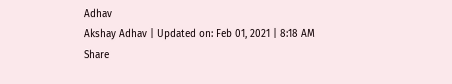Adhav
Akshay Adhav | Updated on: Feb 01, 2021 | 8:18 AM
Share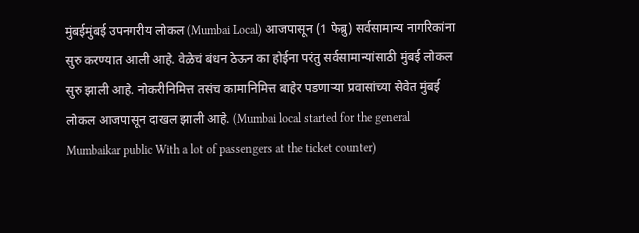मुंबईमुंबई उपनगरीय लोकल (Mumbai Local) आजपासून (1 फेब्रु) सर्वसामान्य नागरिकांना सुरु करण्यात आली आहे. वेळेचं बंधन ठेऊन का होईना परंतु सर्वसामान्यांसाठी मुंबई लोकल सुरु झाली आहे. नोकरीनिमित्त तसंच कामानिमित्त बाहेर पडणाऱ्या प्रवासांच्या सेवेत मुंबई लोकल आजपासून दाखल झाली आहे. (Mumbai local started for the general Mumbaikar public With a lot of passengers at the ticket counter)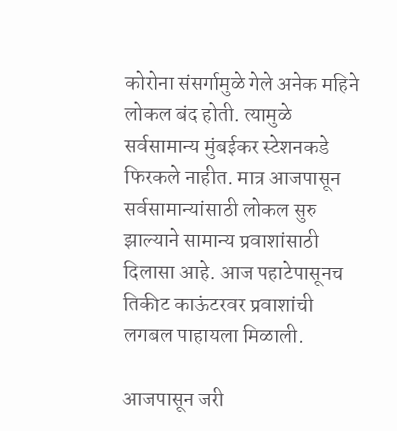कोरोना संसर्गामुळे गेले अनेक महिने लोकल बंद होती. त्यामुळे सर्वसामान्य मुंबईकर स्टेशनकडे फिरकले नाहीत. मात्र आजपासून सर्वसामान्यांसाठी लोकल सुरु झाल्याने सामान्य प्रवाशांसाठी दिलासा आहे. आज पहाटेपासूनच तिकीट काऊंटरवर प्रवाशांची लगबल पाहायला मिळाली.

आजपासून जरी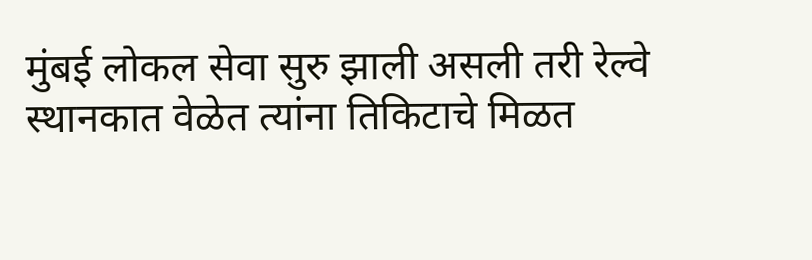मुंबई लोकल सेवा सुरु झाली असली तरी रेल्वे स्थानकात वेळेत त्यांना तिकिटाचे मिळत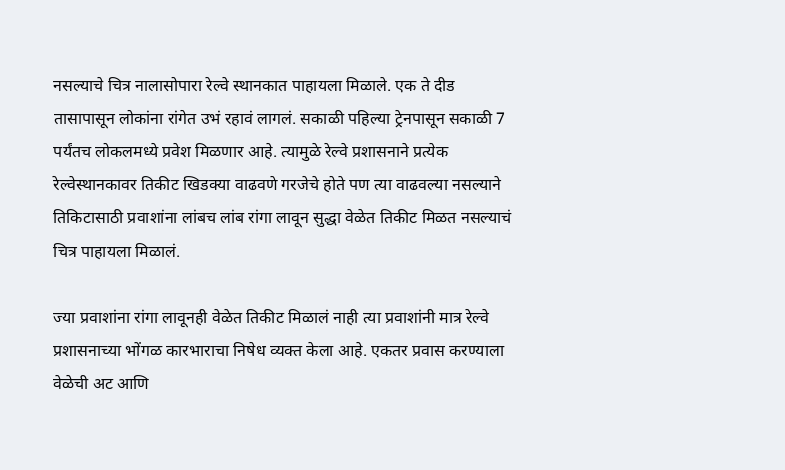नसल्याचे चित्र नालासोपारा रेल्वे स्थानकात पाहायला मिळाले. एक ते दीड तासापासून लोकांना रांगेत उभं रहावं लागलं. सकाळी पहिल्या ट्रेनपासून सकाळी 7 पर्यंतच लोकलमध्ये प्रवेश मिळणार आहे. त्यामुळे रेल्वे प्रशासनाने प्रत्येक रेल्वेस्थानकावर तिकीट खिडक्या वाढवणे गरजेचे होते पण त्या वाढवल्या नसल्याने तिकिटासाठी प्रवाशांना लांबच लांब रांगा लावून सुद्धा वेळेत तिकीट मिळत नसल्याचं चित्र पाहायला मिळालं.

ज्या प्रवाशांना रांगा लावूनही वेळेत तिकीट मिळालं नाही त्या प्रवाशांनी मात्र रेल्वे प्रशासनाच्या भोंगळ कारभाराचा निषेध व्यक्त केला आहे. एकतर प्रवास करण्याला वेळेची अट आणि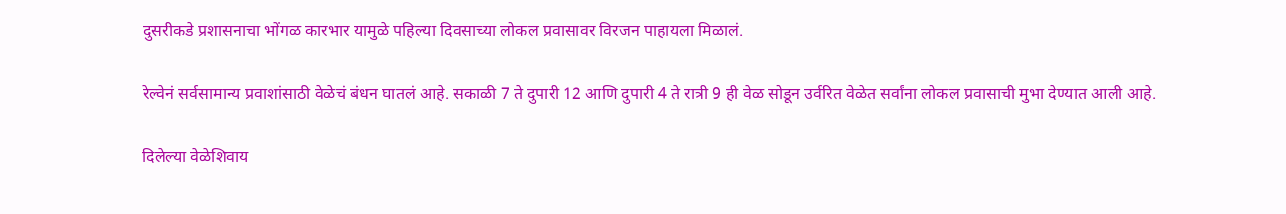दुसरीकडे प्रशासनाचा भोंगळ कारभार यामुळे पहिल्या दिवसाच्या लोकल प्रवासावर विरजन पाहायला मिळालं.

रेल्वेनं सर्वसामान्य प्रवाशांसाठी वेळेचं बंधन घातलं आहे. सकाळी 7 ते दुपारी 12 आणि दुपारी 4 ते रात्री 9 ही वेळ सोडून उर्वरित वेळेत सर्वांना लोकल प्रवासाची मुभा देण्यात आली आहे.

दिलेल्या वेळेशिवाय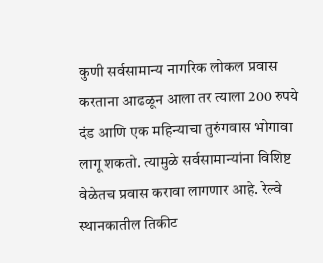कुणी सर्वसामान्य नागरिक लोकल प्रवास करताना आढळून आला तर त्याला 200 रुपये दंड आणि एक महिन्याचा तुरुंगवास भोगावा लागू शकतो. त्यामुळे सर्वसामान्यांना विशिष्ट वेळेतच प्रवास करावा लागणार आहे. रेल्वे स्थानकातील तिकीट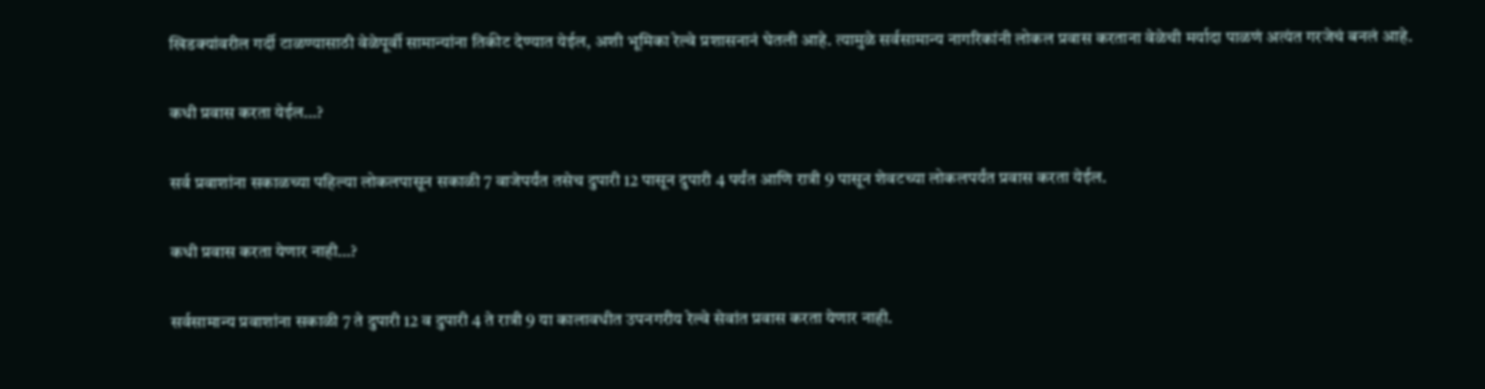खिडक्यांवरील गर्दी टाळण्यासाठी वेळेपूर्वी सामान्यांना तिकीट देण्यात येईल, अशी भूमिका रेल्वे प्रशासनानं घेतली आहे. त्यामुळे सर्वसामान्य नागरिकांनी लोकल प्रवास करताना वेळेची मर्यादा पाळणं अत्यंत गरजेचं बनलं आहे.

कधी प्रवास करता येईल…?

सर्व प्रवाशांना सकाळच्या पहिल्या लोकलपासून सकाळी 7 वाजेपर्यंत तसेच दुपारी 12 पासून दुपारी 4 पर्यंत आणि रात्री 9 पासून शेवटच्या लोकलपर्यंत प्रवास करता येईल.

कधी प्रवास करता येणार नाही…?

सर्वसामान्य प्रवाशांना सकाळी 7 ते दुपारी 12 व दुपारी 4 ते रात्री 9 या कालावधीत उपनगरीय रेल्वे सेवांत प्रवास करता येणार नाही.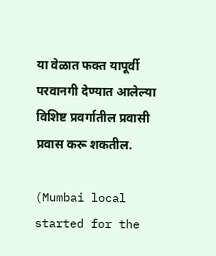या वेळात फक्त यापूर्वी परवानगी देण्यात आलेल्या विशिष्ट प्रवर्गातील प्रवासी प्रवास करू शकतील.

(Mumbai local started for the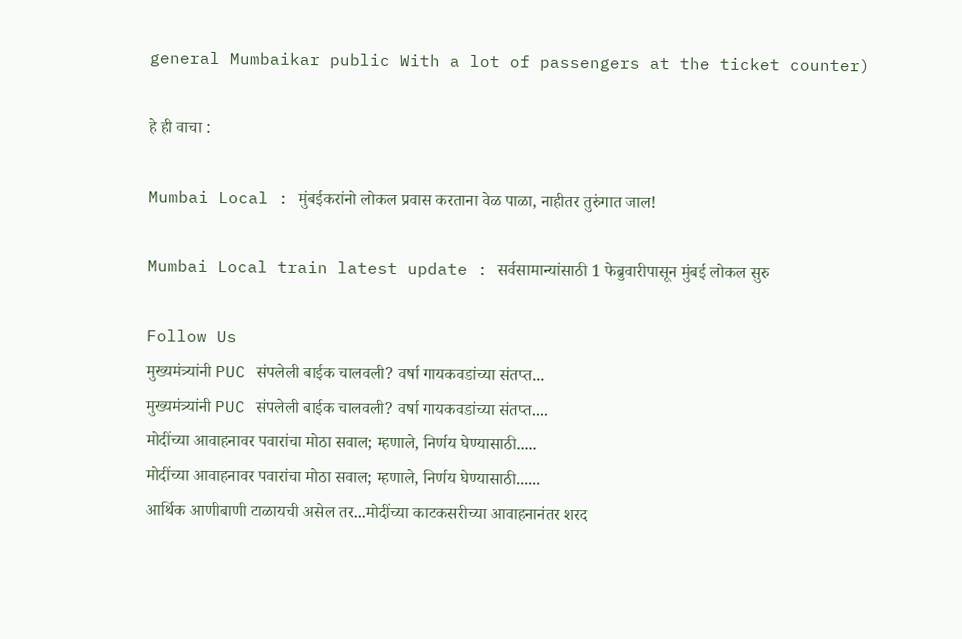general Mumbaikar public With a lot of passengers at the ticket counter)

हे ही वाचा :

Mumbai Local : मुंबईकरांनो लोकल प्रवास करताना वेळ पाळा, नाहीतर तुरुंगात जाल!

Mumbai Local train latest update : सर्वसामान्यांसाठी 1 फेब्रुवारीपासून मुंबई लोकल सुरु

Follow Us
मुख्यमंत्र्यांनी PUC संपलेली बाईक चालवली? वर्षा गायकवडांच्या संतप्त...
मुख्यमंत्र्यांनी PUC संपलेली बाईक चालवली? वर्षा गायकवडांच्या संतप्त....
मोदींच्या आवाहनावर पवारांचा मोठा सवाल; म्हणाले, निर्णय घेण्यासाठी.....
मोदींच्या आवाहनावर पवारांचा मोठा सवाल; म्हणाले, निर्णय घेण्यासाठी......
आर्थिक आणीबाणी टाळायची असेल तर...मोदींच्या काटकसरीच्या आवाहनानंतर शरद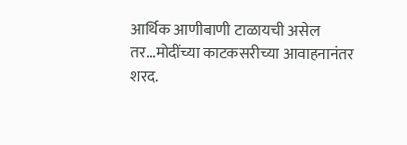आर्थिक आणीबाणी टाळायची असेल तर...मोदींच्या काटकसरीच्या आवाहनानंतर शरद.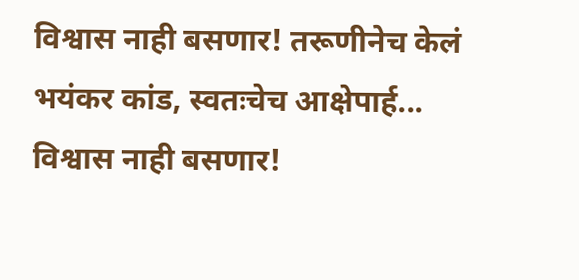विश्वास नाही बसणार! तरूणीनेच केलं भयंकर कांड, स्वतःचेच आक्षेपार्ह...
विश्वास नाही बसणार!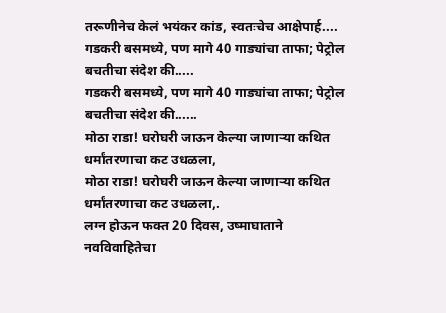तरूणीनेच केलं भयंकर कांड, स्वतःचेच आक्षेपार्ह....
गडकरी बसमध्ये, पण मागे 40 गाड्यांचा ताफा; पेट्रोल बचतीचा संदेश की.....
गडकरी बसमध्ये, पण मागे 40 गाड्यांचा ताफा; पेट्रोल बचतीचा संदेश की......
मोठा राडा! घरोघरी जाऊन केल्या जाणाऱ्या कथित धर्मांतरणाचा कट उधळला,
मोठा राडा! घरोघरी जाऊन केल्या जाणाऱ्या कथित धर्मांतरणाचा कट उधळला,.
लग्न होऊन फक्त 20 दिवस, उष्माघाताने नवविवाहितेचा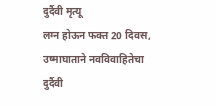दुर्दैवी मृत्यू
लग्न होऊन फक्त 20 दिवस, उष्माघाताने नवविवाहितेचा दुर्दैवी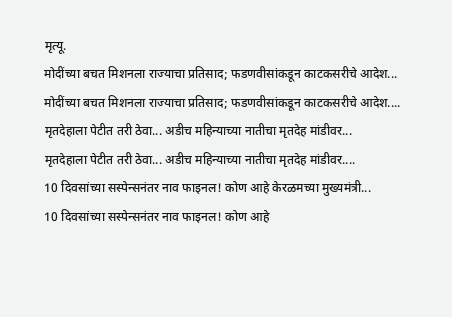मृत्यू.
मोदींच्या बचत मिशनला राज्याचा प्रतिसाद; फडणवीसांकडून काटकसरीचे आदेश...
मोदींच्या बचत मिशनला राज्याचा प्रतिसाद; फडणवीसांकडून काटकसरीचे आदेश....
मृतदेहाला पेटीत तरी ठेवा... अडीच महिन्याच्या नातीचा मृतदेह मांडीवर...
मृतदेहाला पेटीत तरी ठेवा... अडीच महिन्याच्या नातीचा मृतदेह मांडीवर....
10 दिवसांच्या सस्पेन्सनंतर नाव फाइनल! कोण आहे केरळमच्या मुख्यमंत्री...
10 दिवसांच्या सस्पेन्सनंतर नाव फाइनल! कोण आहे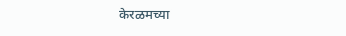केरळमच्या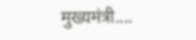मुख्यमंत्री....